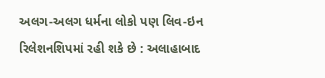અલગ-અલગ ધર્મના લોકો પણ લિવ-ઇન રિલેશનશિપમાં રહી શકે છે : અલાહાબાદ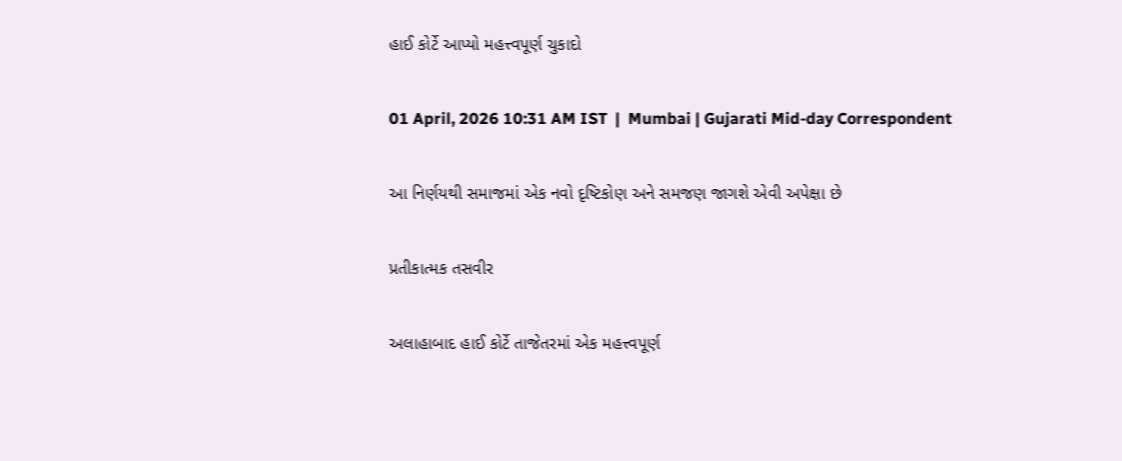હાઈ કોર્ટે આપ્યો મહત્ત્વપૂર્ણ ચુકાદો

01 April, 2026 10:31 AM IST  |  Mumbai | Gujarati Mid-day Correspondent

આ નિર્ણયથી સમાજમાં એક નવો દૃષ્ટિકોણ અને સમજણ જાગશે એવી અપેક્ષા છે

પ્રતીકાત્મક તસવીર

અલાહાબાદ હાઈ કોર્ટે તાજેતરમાં એક મહત્ત્વપૂર્ણ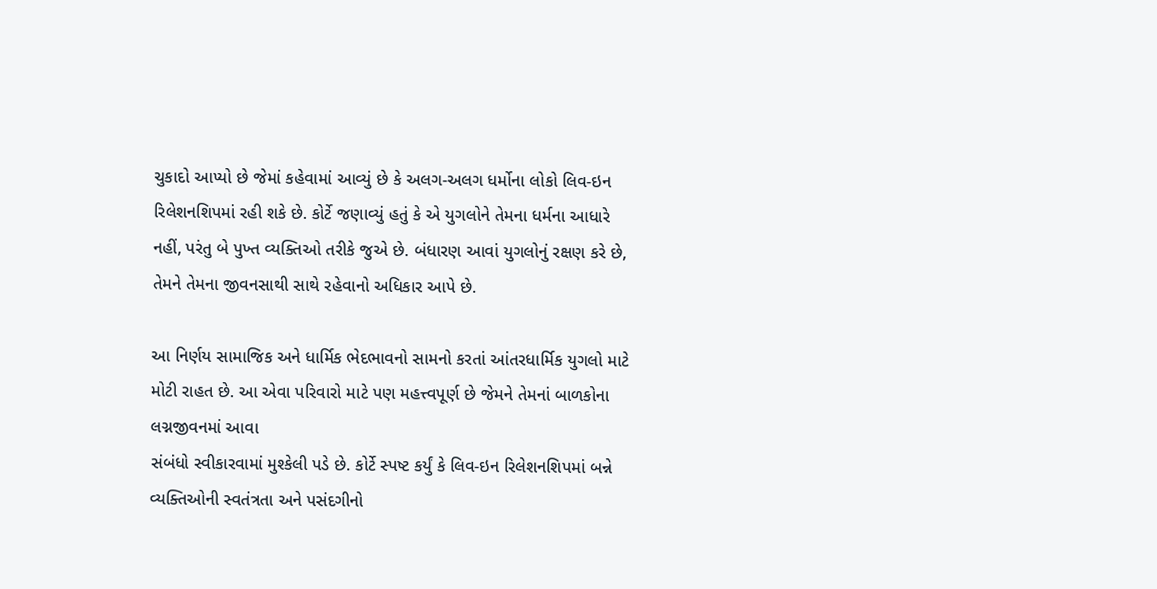ચુકાદો આપ્યો છે જેમાં કહેવામાં આવ્યું છે કે અલગ-અલગ ધર્મોના લોકો લિવ-ઇન રિલેશનશિપમાં રહી શકે છે. કોર્ટે જણાવ્યું હતું કે એ યુગલોને તેમના ધર્મના આધારે નહીં, પરંતુ બે પુખ્ત વ્યક્તિઓ તરીકે જુએ છે. બંધારણ આવાં યુગલોનું રક્ષણ કરે છે, તેમને તેમના જીવનસાથી સાથે રહેવાનો અધિકાર આપે છે.

આ નિર્ણય સામાજિક અને ધાર્મિક ભેદભાવનો સામનો કરતાં આંતરધાર્મિક યુગલો માટે મોટી રાહત છે. આ એવા પરિવારો માટે પણ મહત્ત્વપૂર્ણ છે જેમને તેમનાં બાળકોના લગ્નજીવનમાં આવા
સંબંધો સ્વીકારવામાં મુશ્કેલી પડે છે. કોર્ટે સ્પષ્ટ કર્યું કે લિવ-ઇન રિલેશનશિપમાં બન્ને વ્યક્તિઓની સ્વતંત્રતા અને પસંદગીનો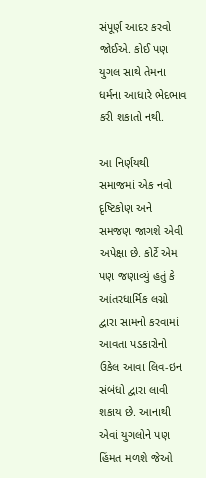સંપૂર્ણ આદર કરવો જોઈએ. કોઈ પણ યુગલ સાથે તેમના ધર્મના આધારે ભેદભાવ કરી શકાતો નથી.

આ નિર્ણયથી સમાજમાં એક નવો દૃષ્ટિકોણ અને સમજણ જાગશે એવી અપેક્ષા છે. કોર્ટે એમ પણ જણાવ્યું હતું કે આંતરધાર્મિક લગ્નો દ્વારા સામનો કરવામાં આવતા પડકારોનો ઉકેલ આવા લિવ-ઇન સંબંધો દ્વારા લાવી શકાય છે. આનાથી એવાં યુગલોને પણ હિંમત મળશે જેઓ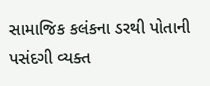સામાજિક કલંકના ડરથી પોતાની પસંદગી વ્યક્ત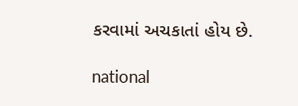કરવામાં અચકાતાં હોય છે.

national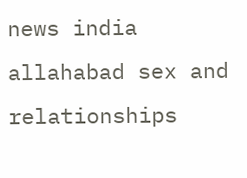news india allahabad sex and relationships